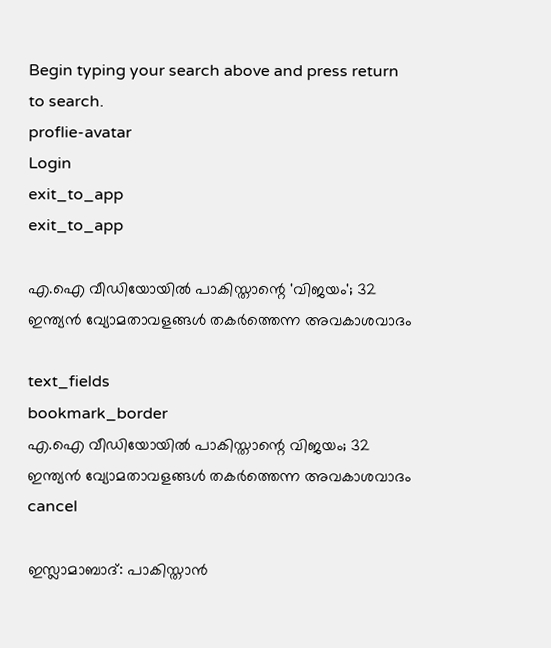Begin typing your search above and press return to search.
proflie-avatar
Login
exit_to_app
exit_to_app

എ.ഐ വീഡിയോയിൽ പാകിസ്താന്റെ 'വിജയം'; 32 ഇന്ത്യൻ വ്യോമതാവളങ്ങൾ തകർത്തെന്ന അവകാശവാദം

text_fields
bookmark_border
എ.ഐ വീഡിയോയിൽ പാകിസ്താന്റെ വിജയം; 32 ഇന്ത്യൻ വ്യോമതാവളങ്ങൾ തകർത്തെന്ന അവകാശവാദം
cancel

ഇസ്ലാമാബാദ്: പാകിസ്താൻ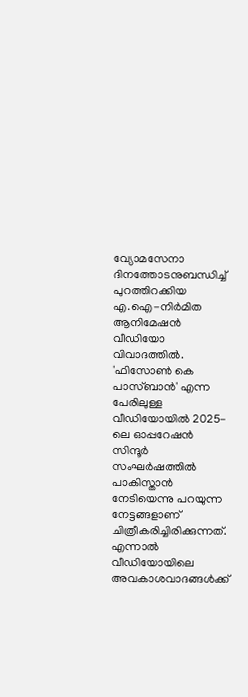വ്യോമസേനാ ദിനത്തോടനുബന്ധിച്ച് പുറത്തിറക്കിയ എ.ഐ-നിർമിത ആനിമേഷൻ വീഡിയോ വിവാദത്തിൽ. 'ഫിസോൺ കെ പാസ്ബാൻ' എന്ന പേരിലുള്ള വീഡിയോയിൽ 2025-ലെ ഓപ്പറേഷൻ സിന്ദൂർ സംഘർഷത്തിൽ പാകിസ്താൻ നേടിയെന്നു പറയുന്ന നേട്ടങ്ങളാണ് ചിത്രീകരിച്ചിരിക്കുന്നത്. എന്നാൽ വീഡിയോയിലെ അവകാശവാദങ്ങൾക്ക്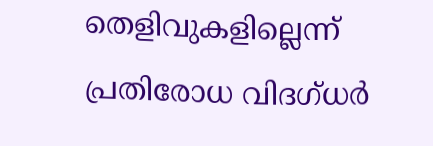തെളിവുകളില്ലെന്ന് പ്രതിരോധ വിദഗ്ധർ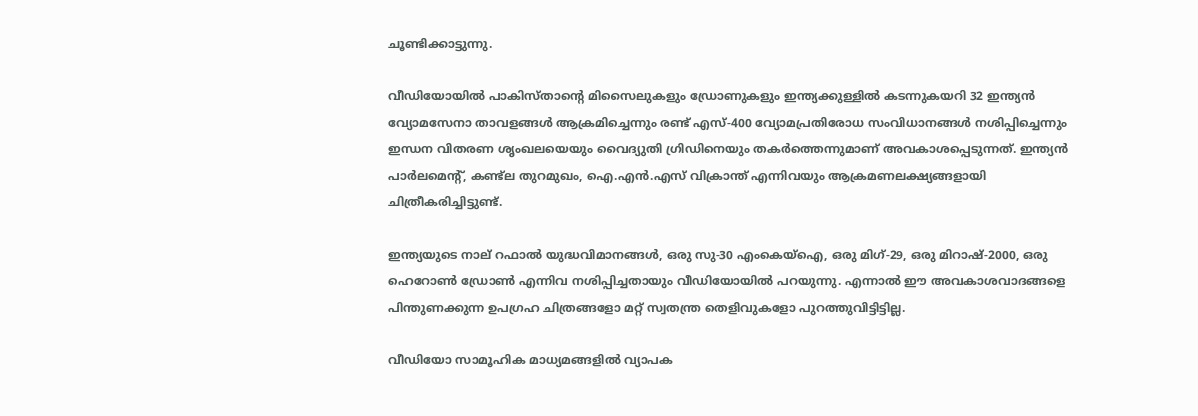ചൂണ്ടിക്കാട്ടുന്നു.

വീഡിയോയിൽ പാകിസ്താന്റെ മിസൈലുകളും ഡ്രോണുകളും ഇന്ത്യക്കുള്ളിൽ കടന്നുകയറി 32 ഇന്ത്യൻ വ്യോമസേനാ താവളങ്ങൾ ആക്രമിച്ചെന്നും രണ്ട് എസ്-400 വ്യോമപ്രതിരോധ സംവിധാനങ്ങൾ നശിപ്പിച്ചെന്നും ഇന്ധന വിതരണ ശൃംഖലയെയും വൈദ്യുതി ഗ്രിഡിനെയും തകർത്തെന്നുമാണ് അവകാശപ്പെടുന്നത്. ഇന്ത്യൻ പാർലമെന്റ്, കണ്ട്ല തുറമുഖം, ഐ.എൻ.എസ് വിക്രാന്ത് എന്നിവയും ആക്രമണലക്ഷ്യങ്ങളായി ചിത്രീകരിച്ചിട്ടുണ്ട്.

ഇന്ത്യയുടെ നാല് റഫാൽ യുദ്ധവിമാനങ്ങൾ, ഒരു സു-30 എംകെയ്ഐ, ഒരു മിഗ്-29, ഒരു മിറാഷ്-2000, ഒരു ഹെറോൺ ഡ്രോൺ എന്നിവ നശിപ്പിച്ചതായും വീഡിയോയിൽ പറയുന്നു. എന്നാൽ ഈ അവകാശവാദങ്ങളെ പിന്തുണക്കുന്ന ഉപഗ്രഹ ചിത്രങ്ങളോ മറ്റ് സ്വതന്ത്ര തെളിവുകളോ പുറത്തുവിട്ടിട്ടില്ല.

വീഡിയോ സാമൂഹിക മാധ്യമങ്ങളിൽ വ്യാപക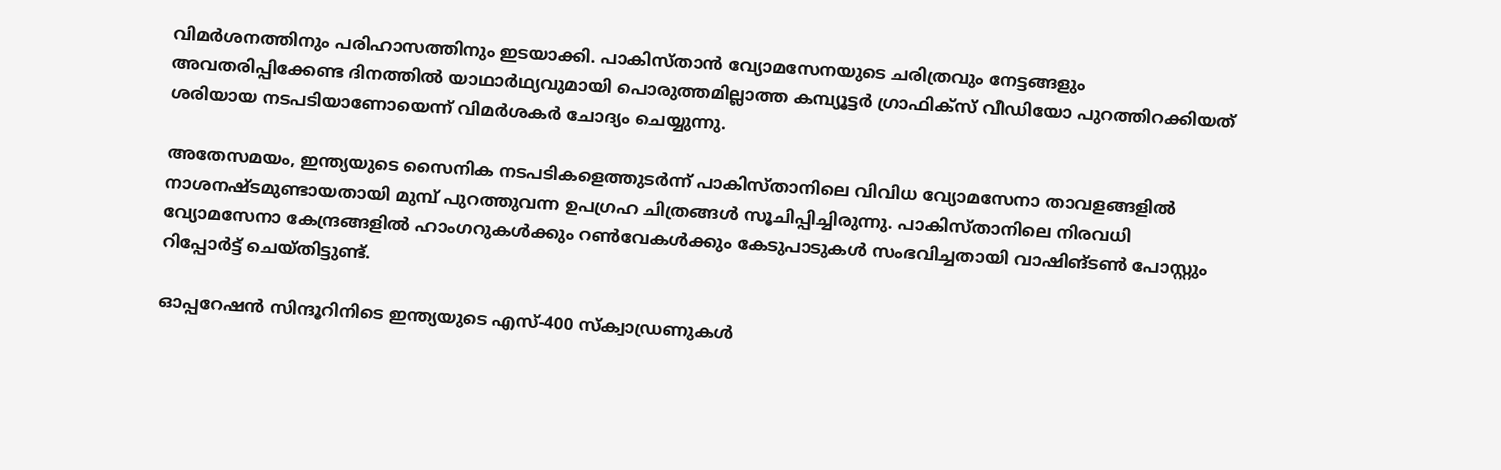വിമർശനത്തിനും പരിഹാസത്തിനും ഇടയാക്കി. പാകിസ്താൻ വ്യോമസേനയുടെ ചരിത്രവും നേട്ടങ്ങളും അവതരിപ്പിക്കേണ്ട ദിനത്തിൽ യാഥാർഥ്യവുമായി പൊരുത്തമില്ലാത്ത കമ്പ്യൂട്ടർ ഗ്രാഫിക്‌സ് വീഡിയോ പുറത്തിറക്കിയത് ശരിയായ നടപടിയാണോയെന്ന് വിമർശകർ ചോദ്യം ചെയ്യുന്നു.

അതേസമയം, ഇന്ത്യയുടെ സൈനിക നടപടികളെത്തുടർന്ന് പാകിസ്താനിലെ വിവിധ വ്യോമസേനാ താവളങ്ങളിൽ നാശനഷ്ടമുണ്ടായതായി മുമ്പ് പുറത്തുവന്ന ഉപഗ്രഹ ചിത്രങ്ങൾ സൂചിപ്പിച്ചിരുന്നു. പാകിസ്താനിലെ നിരവധി വ്യോമസേനാ കേന്ദ്രങ്ങളിൽ ഹാംഗറുകൾക്കും റൺവേകൾക്കും കേടുപാടുകൾ സംഭവിച്ചതായി വാഷിങ്ടൺ പോസ്റ്റും റിപ്പോർട്ട് ചെയ്തിട്ടുണ്ട്.

ഓപ്പറേഷൻ സിന്ദൂറിനിടെ ഇന്ത്യയുടെ എസ്-400 സ്ക്വാഡ്രണുകൾ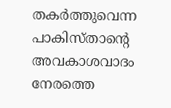തകർത്തുവെന്ന പാകിസ്താന്റെ അവകാശവാദം നേരത്തെ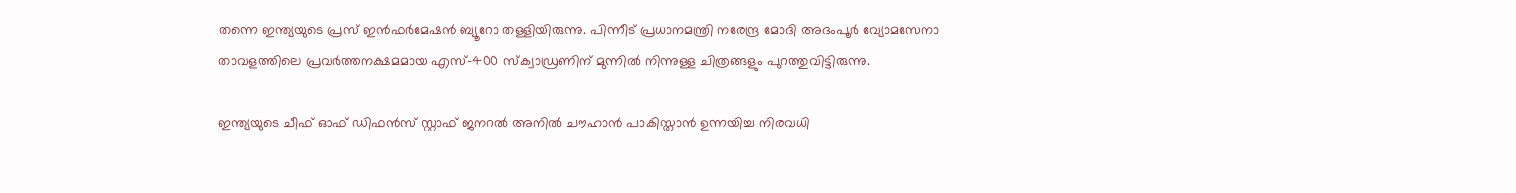തന്നെ ഇന്ത്യയുടെ പ്രസ് ഇൻഫർമേഷൻ ബ്യൂറോ തള്ളിയിരുന്നു. പിന്നീട് പ്രധാനമന്ത്രി നരേന്ദ്ര മോദി അദംപൂർ വ്യോമസേനാ താവളത്തിലെ പ്രവർത്തനക്ഷമമായ എസ്-400 സ്ക്വാഡ്രണിന് മുന്നിൽ നിന്നുള്ള ചിത്രങ്ങളും പുറത്തുവിട്ടിരുന്നു.

ഇന്ത്യയുടെ ചീഫ് ഓഫ് ഡിഫൻസ് സ്റ്റാഫ് ജനറൽ അനിൽ ചൗഹാൻ പാകിസ്താൻ ഉന്നയിച്ച നിരവധി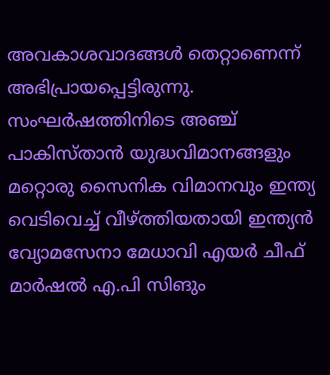അവകാശവാദങ്ങൾ തെറ്റാണെന്ന് അഭിപ്രായപ്പെട്ടിരുന്നു. സംഘർഷത്തിനിടെ അഞ്ച് പാകിസ്താൻ യുദ്ധവിമാനങ്ങളും മറ്റൊരു സൈനിക വിമാനവും ഇന്ത്യ വെടിവെച്ച് വീഴ്ത്തിയതായി ഇന്ത്യൻ വ്യോമസേനാ മേധാവി എയർ ചീഫ് മാർഷൽ എ.പി സിങും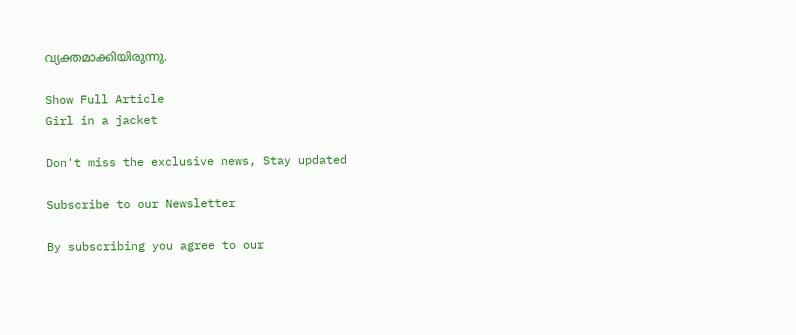വ്യക്തമാക്കിയിരുന്നു.

Show Full Article
Girl in a jacket

Don't miss the exclusive news, Stay updated

Subscribe to our Newsletter

By subscribing you agree to our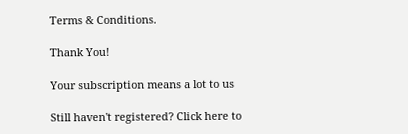Terms & Conditions.

Thank You!

Your subscription means a lot to us

Still haven't registered? Click here to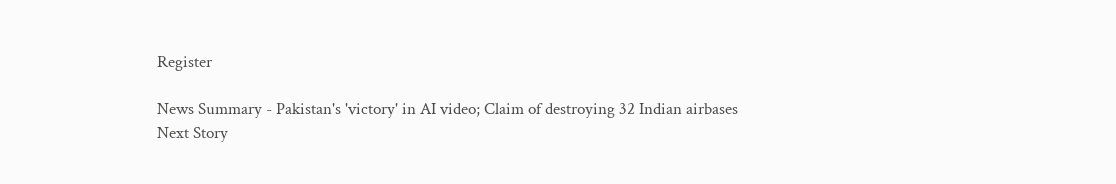Register

News Summary - Pakistan's 'victory' in AI video; Claim of destroying 32 Indian airbases
Next Story